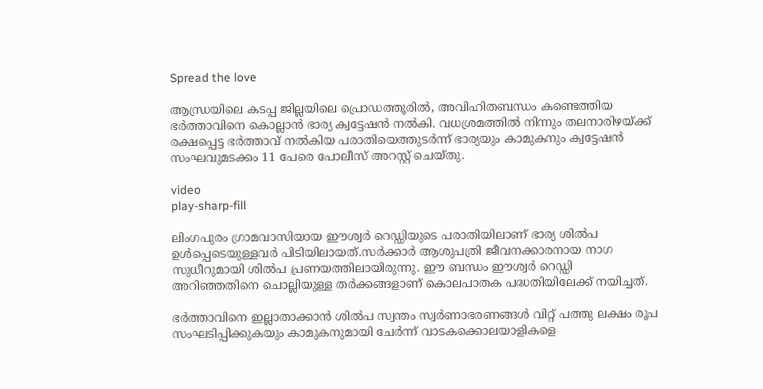Spread the love

ആന്ധ്രയിലെ കടപ്പ ജില്ലയിലെ പ്രൊഡത്തൂരില്‍, അവിഹിതബന്ധം കണ്ടെത്തിയ ഭർത്താവിനെ കൊല്ലാൻ ഭാര്യ ക്വട്ടേഷൻ നല്‍കി. വധശ്രമത്തില്‍ നിന്നും തലനാരിഴയ്ക്ക് രക്ഷപ്പെട്ട ഭർത്താവ് നല്‍കിയ പരാതിയെത്തുടർന്ന് ഭാര്യയും കാമുകനും ക്വട്ടേഷൻ സംഘവുമടക്കം 11 പേരെ പോലീസ് അറസ്റ്റ് ചെയ്തു.

video
play-sharp-fill

ലിംഗപുരം ഗ്രാമവാസിയായ ഈശ്വർ റെഡ്ഡിയുടെ പരാതിയിലാണ് ഭാര്യ ശില്‍പ ഉള്‍പ്പെടെയുള്ളവർ പിടിയിലായത്.സർക്കാർ ആശുപത്രി ജീവനക്കാരനായ നാഗ സുധീറുമായി ശില്‍പ പ്രണയത്തിലായിരുന്നു. ഈ ബന്ധം ഈശ്വർ റെഡ്ഡി അറിഞ്ഞതിനെ ചൊല്ലിയുള്ള തർക്കങ്ങളാണ് കൊലപാതക പദ്ധതിയിലേക്ക് നയിച്ചത്.

ഭർത്താവിനെ ഇല്ലാതാക്കാൻ ശില്‍പ സ്വന്തം സ്വർണാഭരണങ്ങള്‍ വിറ്റ് പത്തു ലക്ഷം രൂപ സംഘടിപ്പിക്കുകയും കാമുകനുമായി ചേർന്ന് വാടകക്കൊലയാളികളെ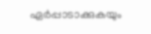ഏർപ്പാടാക്കുകയും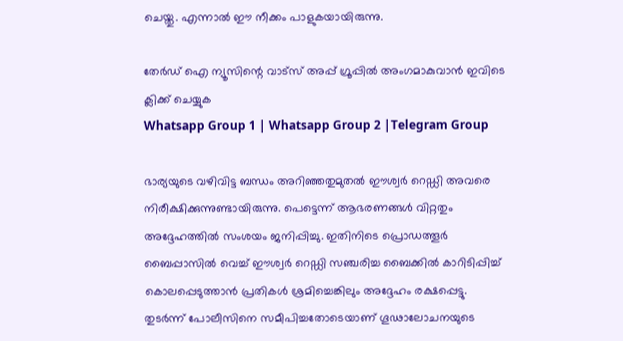ചെയ്തു. എന്നാല്‍ ഈ നീക്കം പാളുകയായിരുന്നു.

തേർഡ് ഐ ന്യൂസിന്റെ വാട്സ് അപ്പ് ഗ്രൂപ്പിൽ അംഗമാകുവാൻ ഇവിടെ ക്ലിക്ക് ചെയ്യുക
Whatsapp Group 1 | Whatsapp Group 2 |Telegram Group

ഭാര്യയുടെ വഴിവിട്ട ബന്ധം അറിഞ്ഞതുമുതല്‍ ഈശ്വർ റെഡ്ഡി അവരെ നിരീക്ഷിക്കുന്നുണ്ടായിരുന്നു. പെട്ടെന്ന് ആഭരണങ്ങള്‍ വിറ്റതും അദ്ദേഹത്തില്‍ സംശയം ജനിപ്പിച്ചു. ഇതിനിടെ പ്രൊഡത്തൂർ ബൈപ്പാസില്‍ വെച്ച്‌ ഈശ്വർ റെഡ്ഡി സഞ്ചരിച്ച ബൈക്കില്‍ കാറിടിപ്പിച്ച്‌ കൊലപ്പെടുത്താൻ പ്രതികള്‍ ശ്രമിച്ചെങ്കിലും അദ്ദേഹം രക്ഷപ്പെട്ടു. തുടർന്ന് പോലീസിനെ സമീപിച്ചതോടെയാണ് ഗൂഢാലോചനയുടെ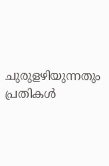ചുരുളഴിയുന്നതും പ്രതികള്‍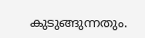കുടുങ്ങുന്നതും.